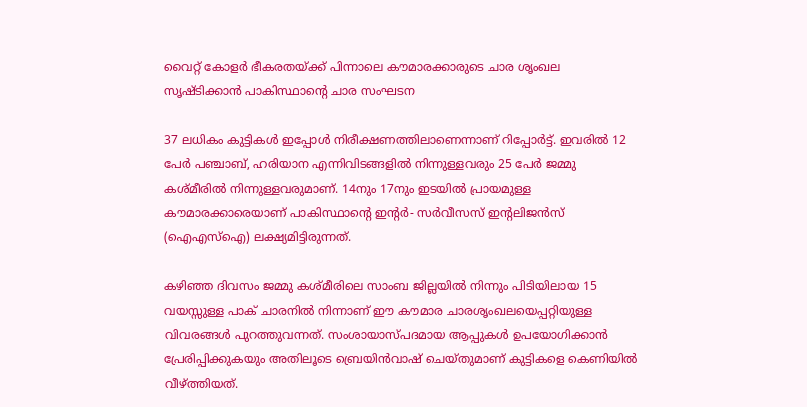വൈറ്റ് കോളര്‍ ഭീകരതയ്‌ക്ക് പിന്നാലെ കൗമാരക്കാരുടെ ചാര ശൃംഖല സൃഷ്ടിക്കാന്‍ പാകിസ്ഥാന്റെ ചാര സംഘടന

37 ലധികം കുട്ടികള്‍ ഇപ്പോള്‍ നിരീക്ഷണത്തിലാണെന്നാണ് റിപ്പോര്‍ട്ട്. ഇവരില്‍ 12 പേര്‍ പഞ്ചാബ്, ഹരിയാന എന്നിവിടങ്ങളില്‍ നിന്നുള്ളവരും 25 പേര്‍ ജമ്മു കശ്മീരില്‍ നിന്നുള്ളവരുമാണ്. 14നും 17നും ഇടയില്‍ പ്രായമുള്ള കൗമാരക്കാരെയാണ് പാകിസ്ഥാന്റെ ഇന്റര്‍- സര്‍വീസസ് ഇന്റലിജന്‍സ് (ഐഎസ്‌ഐ) ലക്ഷ്യമിട്ടിരുന്നത്.

കഴിഞ്ഞ ദിവസം ജമ്മു കശ്മീരിലെ സാംബ ജില്ലയില്‍ നിന്നും പിടിയിലായ 15 വയസ്സുള്ള പാക് ചാരനില്‍ നിന്നാണ് ഈ കൗമാര ചാരശൃംഖലയെപ്പറ്റിയുള്ള വിവരങ്ങള്‍ പുറത്തുവന്നത്. സംശായാസ്പദമായ ആപ്പുകള്‍ ഉപയോഗിക്കാന്‍ പ്രേരിപ്പിക്കുകയും അതിലൂടെ ബ്രെയിന്‍വാഷ് ചെയ്തുമാണ് കുട്ടികളെ കെണിയില്‍ വീഴ്‌ത്തിയത്.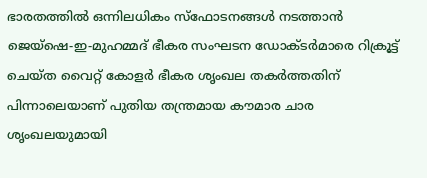ഭാരതത്തില്‍ ഒന്നിലധികം സ്‌ഫോടനങ്ങള്‍ നടത്താന്‍ ജെയ്ഷെ-ഇ-മുഹമ്മദ് ഭീകര സംഘടന ഡോക്ടര്‍മാരെ റിക്രൂട്ട് ചെയ്ത വൈറ്റ് കോളര്‍ ഭീകര ശൃംഖല തകര്‍ത്തതിന് പിന്നാലെയാണ് പുതിയ തന്ത്രമായ കൗമാര ചാര ശൃംഖലയുമായി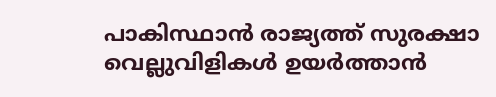പാകിസ്ഥാന്‍ രാജ്യത്ത് സുരക്ഷാ വെല്ലുവിളികള്‍ ഉയര്‍ത്താന്‍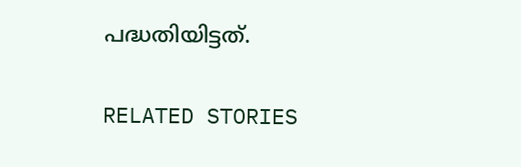പദ്ധതിയിട്ടത്.


RELATED STORIES